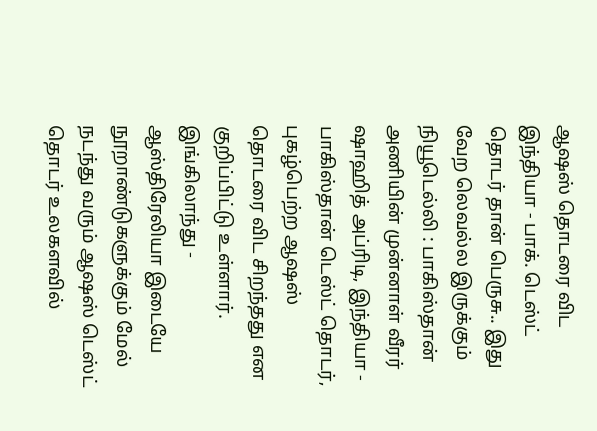ஆஷஸ் தொடரை விட இந்தியா - பாக். டெஸ்ட் தொடர் தான் பெருசு.. இது வேற லெவல்ல இருக்கும்
நியூடெல்லி : பாகிஸ்தான் அணியின் முன்னாள் வீரர் ஷாஹித் அப்ரிடி, இந்தியா - பாகிஸ்தான் டெஸ்ட் தொடர், புகழ்பெற்ற ஆஷஸ் தொடரை விட சிறந்தது என குறிப்பிட்டு உள்ளார்.
இங்கிலாந்து - ஆஸ்திரேலியா இடையே நூறாண்டுகளுக்கும் மேல் நடந்து வரும் ஆஷஸ் டெஸ்ட் தொடர் உலகளவில்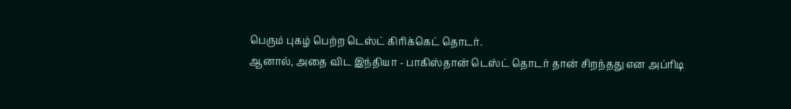பெரும் புகழ் பெற்ற டெஸ்ட் கிரிக்கெட் தொடர்.
ஆனால், அதை விட இந்தியா - பாகிஸ்தான் டெஸ்ட் தொடர் தான் சிறந்தது என அப்ரிடி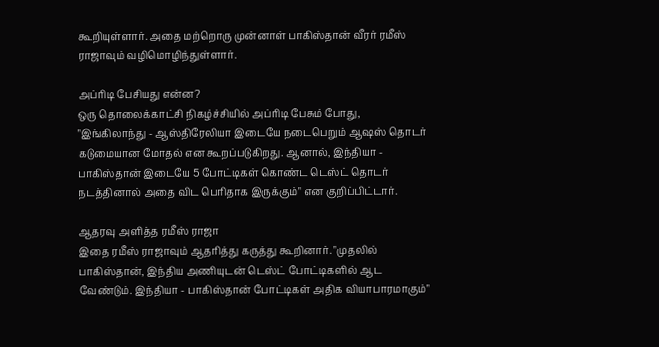கூறியுள்ளார். அதை மற்றொரு முன்னாள் பாகிஸ்தான் வீரர் ரமீஸ் ராஜாவும் வழிமொழிந்துள்ளார்.

அப்ரிடி பேசியது என்ன?
ஒரு தொலைக்காட்சி நிகழ்ச்சியில் அப்ரிடி பேசும் போது, "இங்கிலாந்து - ஆஸ்திரேலியா இடையே நடைபெறும் ஆஷஸ் தொடர் கடுமையான மோதல் என கூறப்படுகிறது. ஆனால், இந்தியா - பாகிஸ்தான் இடையே 5 போட்டிகள் கொண்ட டெஸ்ட் தொடர் நடத்தினால் அதை விட பெரிதாக இருக்கும்" என குறிப்பிட்டார்.

ஆதரவு அளித்த ரமீஸ் ராஜா
இதை ரமீஸ் ராஜாவும் ஆதரித்து கருத்து கூறினார். "முதலில் பாகிஸ்தான், இந்திய அணியுடன் டெஸ்ட் போட்டிகளில் ஆட வேண்டும். இந்தியா - பாகிஸ்தான் போட்டிகள் அதிக வியாபாரமாகும்"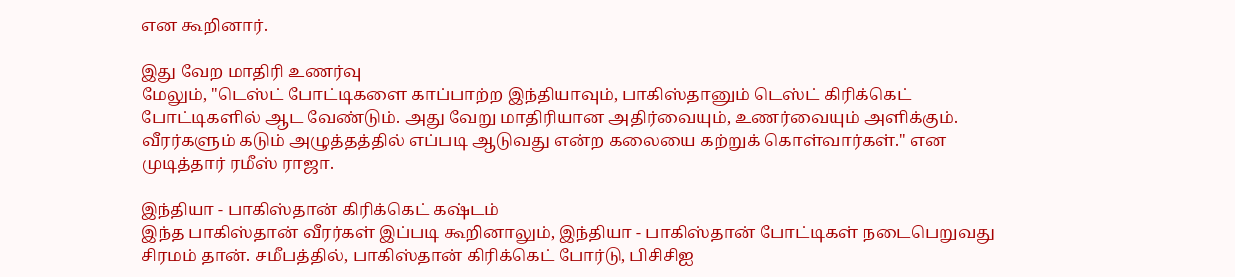என கூறினார்.

இது வேற மாதிரி உணர்வு
மேலும், "டெஸ்ட் போட்டிகளை காப்பாற்ற இந்தியாவும், பாகிஸ்தானும் டெஸ்ட் கிரிக்கெட் போட்டிகளில் ஆட வேண்டும். அது வேறு மாதிரியான அதிர்வையும், உணர்வையும் அளிக்கும். வீரர்களும் கடும் அழுத்தத்தில் எப்படி ஆடுவது என்ற கலையை கற்றுக் கொள்வார்கள்." என முடித்தார் ரமீஸ் ராஜா.

இந்தியா - பாகிஸ்தான் கிரிக்கெட் கஷ்டம்
இந்த பாகிஸ்தான் வீரர்கள் இப்படி கூறினாலும், இந்தியா - பாகிஸ்தான் போட்டிகள் நடைபெறுவது சிரமம் தான். சமீபத்தில், பாகிஸ்தான் கிரிக்கெட் போர்டு, பிசிசிஐ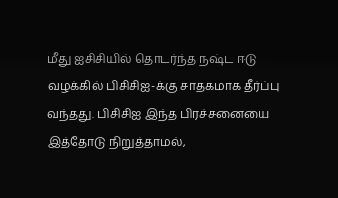மீது ஐசிசியில் தொடர்ந்த நஷ்ட ஈடு வழக்கில் பிசிசிஐ-க்கு சாதகமாக தீர்ப்பு வந்தது. பிசிசிஐ இந்த பிரச்சனையை இத்தோடு நிறுத்தாமல்,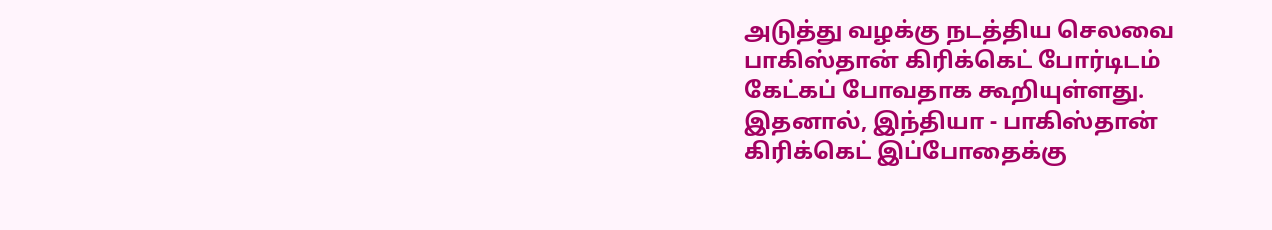அடுத்து வழக்கு நடத்திய செலவை பாகிஸ்தான் கிரிக்கெட் போர்டிடம் கேட்கப் போவதாக கூறியுள்ளது. இதனால், இந்தியா - பாகிஸ்தான் கிரிக்கெட் இப்போதைக்கு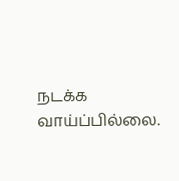நடக்க வாய்ப்பில்லை.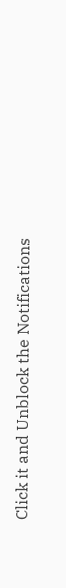Click it and Unblock the Notifications